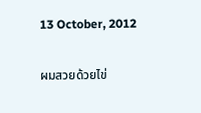13 October, 2012

ผมสวยด้วยไข่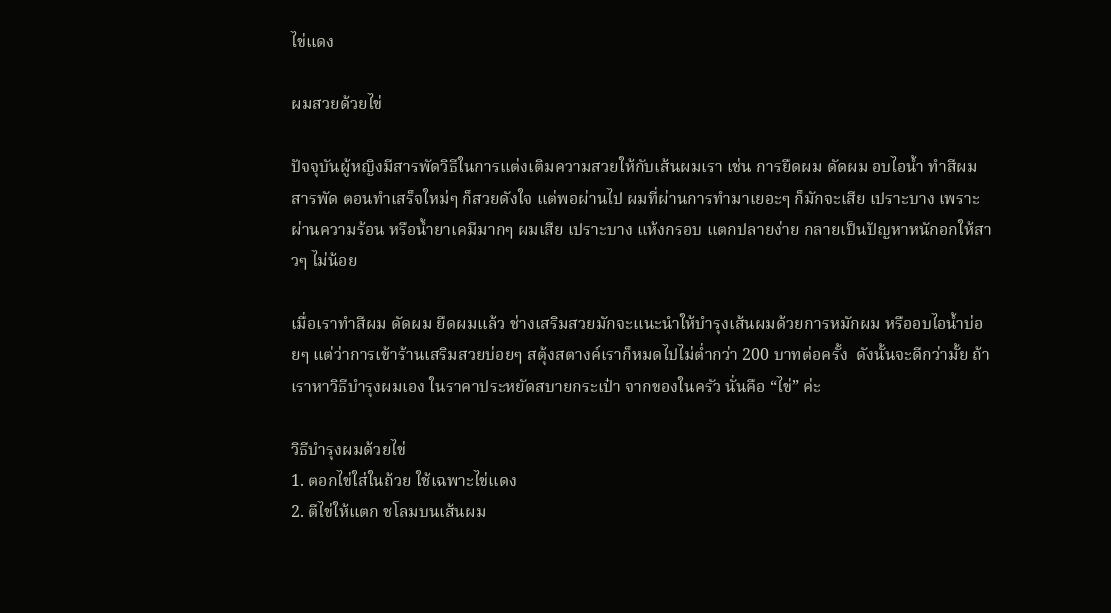ไข่แดง

ผมสวยด้วยไข่

ปัจจุบันผู้หญิงมีสารพัดวิธีในการแต่งเติมความสวยให้กับเส้นผมเรา เช่น การยืดผม ดัดผม อบไอน้ำ ทำสีผม สารพัด ตอนทำเสร็จใหม่ๆ ก็สวยดังใจ แต่พอผ่านไป ผมที่ผ่านการทำมาเยอะๆ ก็มักจะเสีย เปราะบาง เพราะผ่านความร้อน หรือน้ำยาเคมีมากๆ ผมเสีย เปราะบาง แห้งกรอบ แตกปลายง่าย กลายเป็นปัญหาหนักอกให้สาวๆ ไม่น้อย

เมื่อเราทำสีผม ดัดผม ยืดผมแล้ว ช่างเสริมสวยมักจะแนะนำให้บำรุงเส้นผมด้วยการหมักผม หรืออบไอน้ำบ่อยๆ แต่ว่าการเข้าร้านเสริมสวยบ่อยๆ สตุ้งสตางค์เราก็หมดไปไม่ต่ำกว่า 200 บาทต่อครั้ง  ดังนั้นจะดีกว่ามั้ย ถ้าเราหาวิธีบำรุงผมเอง ในราคาประหยัดสบายกระเป๋า จากของในครัว นั่นคือ “ไข่” ค่ะ

วิธีบำรุงผมด้วยไข่
1. ตอกไข่ใส่ในถ้วย ใช้เฉพาะไข่แดง
2. ตีไข่ให้แตก ชโลมบนเส้นผม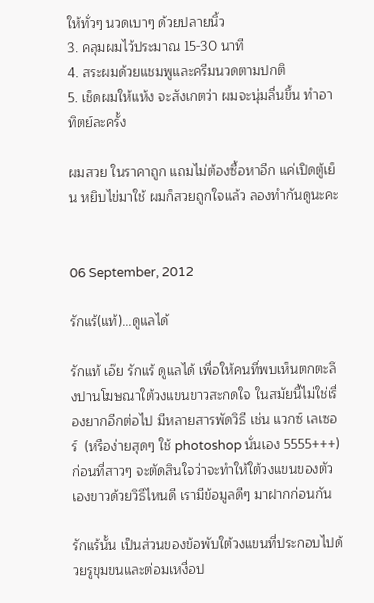ให้ทั่วๆ นวดเบาๆ ด้วยปลายนิ้ว
3. คลุมผมไว้ประมาณ 15-30 นาที
4. สระผมด้วยแชมพูและครีมนวดตามปกติ
5. เช็ดผมให้แห้ง จะสังเกตว่า ผมจะนุ่มลื่นขึ้น ทำอาทิตย์ละครั้ง

ผมสวย ในราคาถูก แถมไม่ต้องซื้อหาอีก แค่เปิดตู้เย็น หยิบไข่มาใช้ ผมก็สวยถูกใจแล้ว ลองทำกันดูนะคะ


06 September, 2012

รักแร้(แท้)...ดูแลได้

รักแท้ เอ๊ย รักแร้ ดูแลได้ เพื่อให้คนที่พบเห็นตกตะลึงปานโฆษณาใต้วงแขนขาวสะกดใจ ในสมัยนี้ไม่ใช่เรื่องยากอีกต่อไป มีหลายสารพัดวิธี เช่น แวกซ์ เลเซอร์  (หรือง่ายสุดๆ ใช้ photoshop นั่นเอง 5555+++)
ก่อนที่สาวๆ จะตัดสินใจว่าจะทำให้ใต้วงแขนของตัวเองขาวด้วยวิธีไหนดี เรามีข้อมูลดีๆ มาฝากก่อนกัน

รักแร้นั้น เป็นส่วนของข้อพับใต้วงแขนที่ประกอบไปด้วยรูขุมขนและต่อมเหงื่อป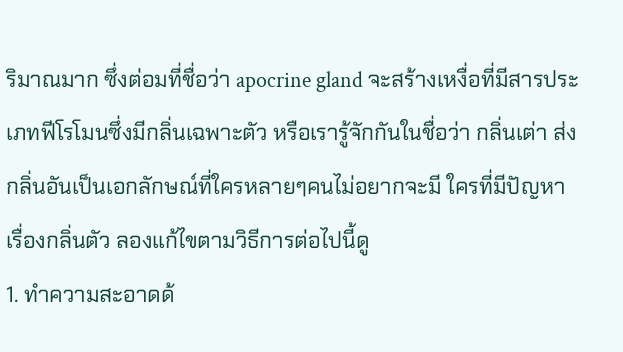ริมาณมาก ซึ่งต่อมที่ชื่อว่า apocrine gland จะสร้างเหงื่อที่มีสารประเภทฟีโรโมนซึ่งมีกลิ่นเฉพาะตัว หรือเรารู้จักกันในชื่อว่า กลิ่นเต่า ส่งกลิ่นอันเป็นเอกลักษณ์ที่ใครหลายๆคนไม่อยากจะมี ใครที่มีปัญหาเรื่องกลิ่นตัว ลองแก้ไขตามวิธีการต่อไปนี้ดู
1. ทำความสะอาดด้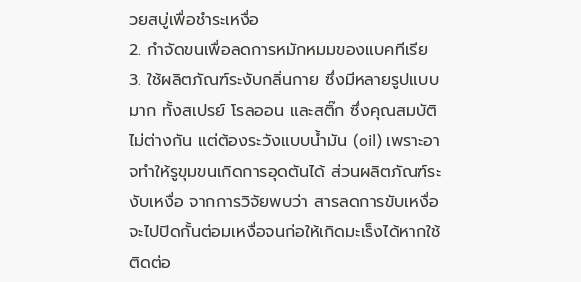วยสบู่เพื่อชำระเหงื่อ
2. กำจัดขนเพื่อลดการหมักหมมของแบคทีเรีย
3. ใช้ผลิตภัณฑ์ระงับกลิ่นกาย ซึ่งมีหลายรูปแบบมาก ทั้งสเปรย์ โรลออน และสติ๊ก ซึ่งคุณสมบัติไม่ต่างกัน แต่ต้องระวังแบบน้ำมัน (oil) เพราะอาจทำให้รูขุมขนเกิดการอุดตันได้ ส่วนผลิตภัณฑ์ระงับเหงื่อ จากการวิจัยพบว่า สารลดการขับเหงื่อจะไปปิดกั้นต่อมเหงื่อจนก่อให้เกิดมะเร็งได้หากใช้ติดต่อ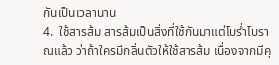กันเป็นเวลานาน
4.  ใช้สารส้ม สารส้มเป็นสิ่งที่ใช้กันมาแต่โบร่ำโบราณแล้ว ว่าถ้าใครมีกลิ่นตัวให้ใช้สารส้ม เนื่องจากมีคุ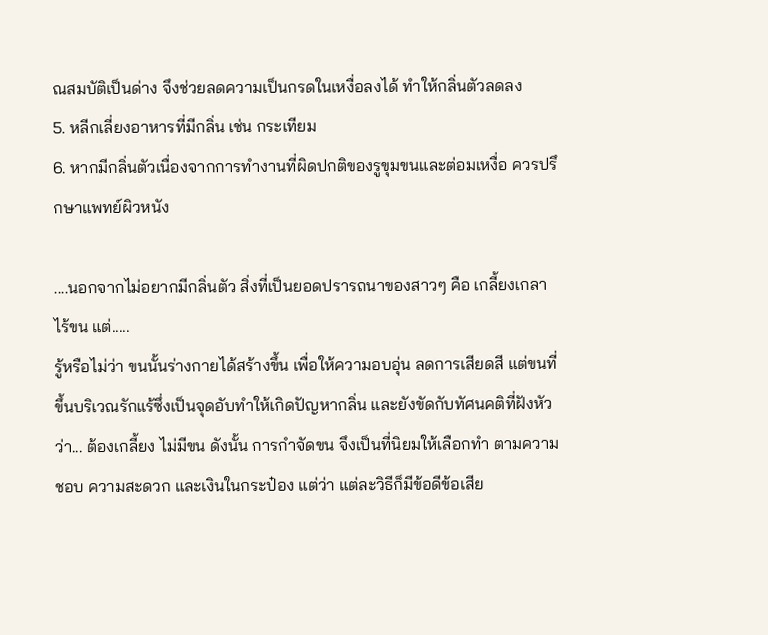ณสมบัติเป็นด่าง จึงช่วยลดความเป็นกรดในเหงื่อลงได้ ทำให้กลิ่นตัวลดลง
5. หลีกเลี่ยงอาหารที่มีกลิ่น เช่น กระเทียม
6. หากมีกลิ่นตัวเนื่องจากการทำงานที่ผิดปกติของรูขุมขนและต่อมเหงื่อ ควรปรึกษาแพทย์ผิวหนัง

....นอกจากไม่อยากมีกลิ่นตัว สิ่งที่เป็นยอดปรารถนาของสาวๆ คือ เกลี้ยงเกลา ไร้ขน แต่.....
รู้หรือไม่ว่า ขนนั้นร่างกายได้สร้างขึ้น เพื่อให้ความอบอุ่น ลดการเสียดสี แต่ขนที่ขึ้นบริเวณรักแร้ซึ่งเป็นจุดอับทำให้เกิดปัญหากลิ่น และยังขัดกับทัศนคติที่ฝังหัวว่า... ต้องเกลี้ยง ไม่มีขน ดังนั้น การกำจัดขน จึงเป็นที่นิยมให้เลือกทำ ตามความชอบ ความสะดวก และเงินในกระป๋อง แต่ว่า แต่ละวิธีก็มีข้อดีข้อเสีย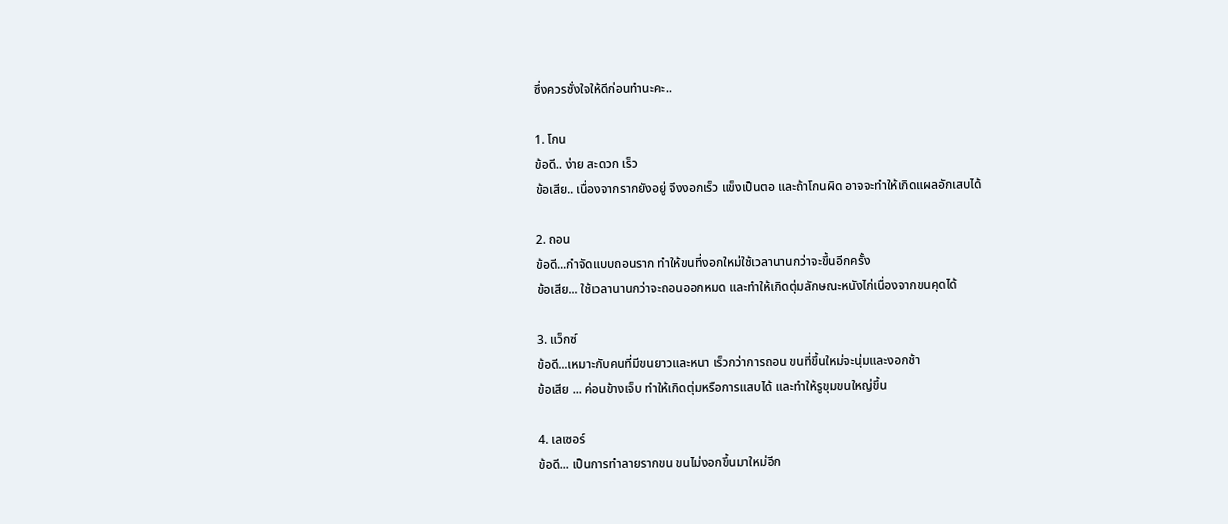ซึ่งควรชั่งใจให้ดีก่อนทำนะคะ..

1. โกน
ข้อดี.. ง่าย สะดวก เร็ว
ข้อเสีย.. เนื่องจากรากยังอยู่ จึงงอกเร็ว แข็งเป็นตอ และถ้าโกนผิด อาจจะทำให้เกิดแผลอักเสบได้

2. ถอน
ข้อดี...กำจัดแบบถอนราก ทำให้ขนที่งอกใหม่ใช้เวลานานกว่าจะขึ้นอีกครั้ง
ข้อเสีย... ใช้เวลานานกว่าจะถอนออกหมด และทำให้เกิดตุ่มลักษณะหนังไก่เนื่องจากขนคุดได้

3. แว็กซ์
ข้อดี...เหมาะกับคนที่มีขนยาวและหนา เร็วกว่าการถอน ขนที่ขึ้นใหม่จะนุ่มและงอกช้า
ข้อเสีย ... ค่อนข้างเจ็บ ทำให้เกิดตุ่มหรือการแสบได้ และทำให้รูขุมขนใหญ่ขึ้น

4. เลเซอร์
ข้อดี... เป็นการทำลายรากขน ขนไม่งอกขึ้นมาใหม่อีก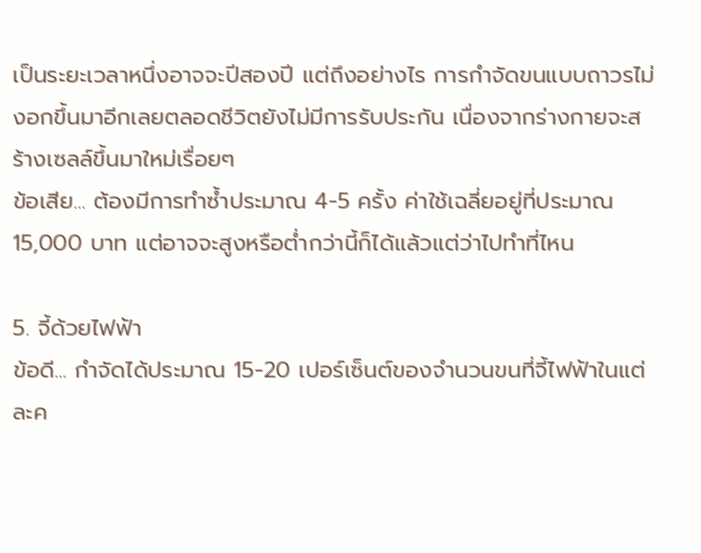เป็นระยะเวลาหนึ่งอาจจะปีสองปี แต่ถึงอย่างไร การกำจัดขนแบบถาวรไม่งอกขึ้นมาอีกเลยตลอดชีวิตยังไม่มีการรับประกัน เนื่องจากร่างกายจะสร้างเซลล์ขึ้นมาใหม่เรื่อยๆ
ข้อเสีย... ต้องมีการทำซ้ำประมาณ 4-5 ครั้ง ค่าใช้เฉลี่ยอยู่ที่ประมาณ 15,000 บาท แต่อาจจะสูงหรือต่ำกว่านี้ก็ได้แล้วแต่ว่าไปทำที่ไหน

5. จี้ด้วยไฟฟ้า
ข้อดี... กำจัดได้ประมาณ 15-20 เปอร์เซ็นต์ของจำนวนขนที่จี้ไฟฟ้าในแต่ละค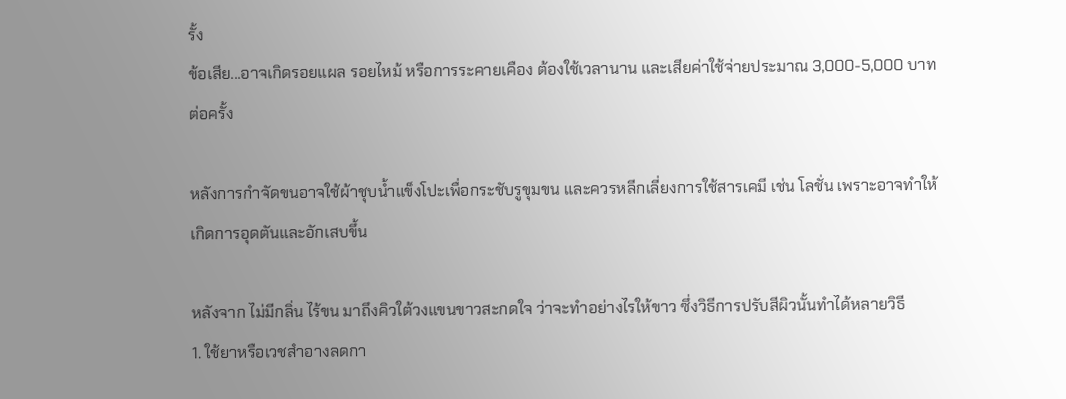รั้ง
ข้อเสีย...อาจเกิดรอยแผล รอยไหม้ หรือการระคายเคือง ต้องใช้เวลานาน และเสียค่าใช้จ่ายประมาณ 3,000-5,000 บาทต่อครั้ง

หลังการกำจัดขนอาจใช้ผ้าชุบน้ำแข็งโปะเพื่อกระชับรูขุมขน และควรหลีกเลี่ยงการใช้สารเคมี เช่น โลชั่น เพราะอาจทำให้เกิดการอุดตันและอักเสบขึ้น

หลังจาก ไม่มีกลิ่น ไร้ขน มาถึงคิวใต้วงแขนขาวสะกดใจ ว่าจะทำอย่างไรให้ขาว ซึ่งวิธีการปรับสีผิวนั้นทำได้หลายวิธี
1. ใช้ยาหรือเวชสำอางลดกา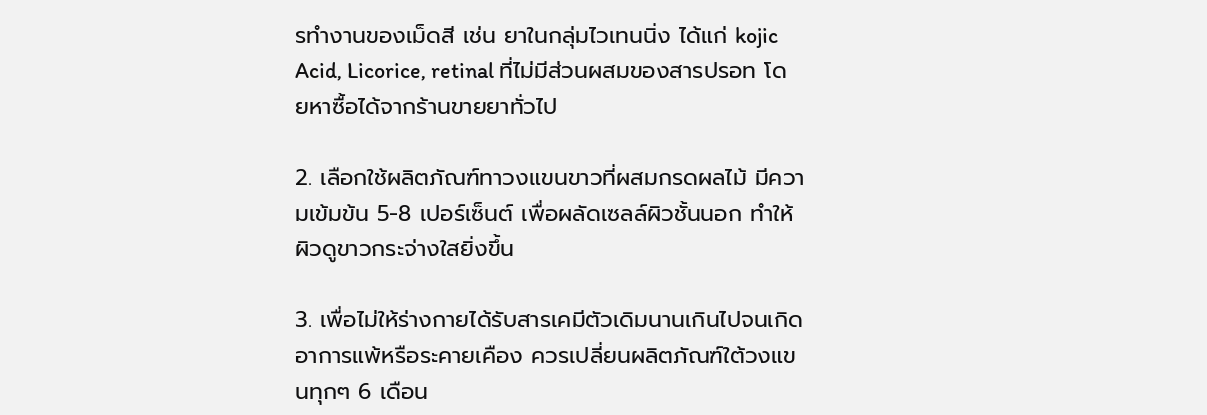รทำงานของเม็ดสี เช่น ยาในกลุ่มไวเทนนิ่ง ได้แก่ kojic Acid, Licorice, retinal ที่ไม่มีส่วนผสมของสารปรอท โดยหาซื้อได้จากร้านขายยาทั่วไป

2. เลือกใช้ผลิตภัณฑ์ทาวงแขนขาวที่ผสมกรดผลไม้ มีความเข้มข้น 5-8 เปอร์เซ็นต์ เพื่อผลัดเซลล์ผิวชั้นนอก ทำให้ผิวดูขาวกระจ่างใสยิ่งขึ้น

3. เพื่อไม่ให้ร่างกายได้รับสารเคมีตัวเดิมนานเกินไปจนเกิดอาการแพ้หรือระคายเคือง ควรเปลี่ยนผลิตภัณฑ์ใต้วงแขนทุกๆ 6 เดือน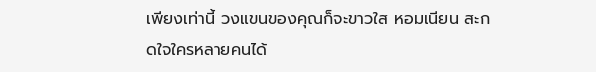เพียงเท่านี้ วงแขนของคุณก็จะขาวใส หอมเนียน สะกดใจใครหลายคนได้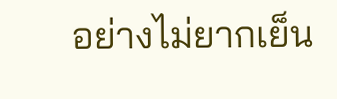อย่างไม่ยากเย็น